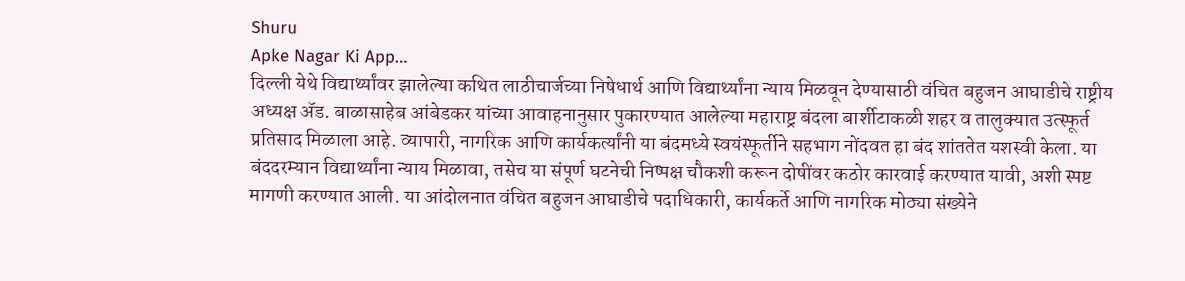Shuru
Apke Nagar Ki App…
दिल्ली येथे विद्यार्थ्यांवर झालेल्या कथित लाठीचार्जच्या निषेधार्थ आणि विद्यार्थ्यांना न्याय मिळवून देण्यासाठी वंचित बहुजन आघाडीचे राष्ट्रीय अध्यक्ष ॲड. बाळासाहेब आंबेडकर यांच्या आवाहनानुसार पुकारण्यात आलेल्या महाराष्ट्र बंदला बार्शीटाकळी शहर व तालुक्यात उत्स्फूर्त प्रतिसाद मिळाला आहे. व्यापारी, नागरिक आणि कार्यकर्त्यांनी या बंदमध्ये स्वयंस्फूर्तीने सहभाग नोंदवत हा बंद शांततेत यशस्वी केला. या बंददरम्यान विद्यार्थ्यांना न्याय मिळावा, तसेच या संपूर्ण घटनेची निष्पक्ष चौकशी करून दोषींवर कठोर कारवाई करण्यात यावी, अशी स्पष्ट मागणी करण्यात आली. या आंदोलनात वंचित बहुजन आघाडीचे पदाधिकारी, कार्यकर्ते आणि नागरिक मोठ्या संख्येने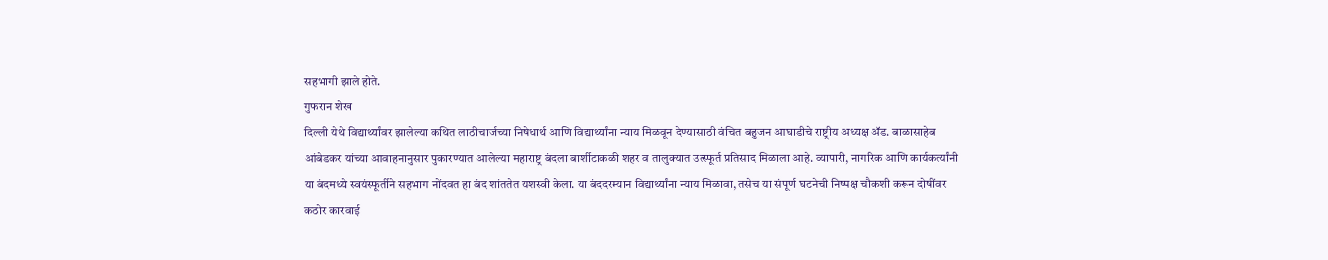सहभागी झाले होते.
गुफरान शेख
दिल्ली येथे विद्यार्थ्यांवर झालेल्या कथित लाठीचार्जच्या निषेधार्थ आणि विद्यार्थ्यांना न्याय मिळवून देण्यासाठी वंचित बहुजन आघाडीचे राष्ट्रीय अध्यक्ष ॲड. बाळासाहेब आंबेडकर यांच्या आवाहनानुसार पुकारण्यात आलेल्या महाराष्ट्र बंदला बार्शीटाकळी शहर व तालुक्यात उत्स्फूर्त प्रतिसाद मिळाला आहे. व्यापारी, नागरिक आणि कार्यकर्त्यांनी या बंदमध्ये स्वयंस्फूर्तीने सहभाग नोंदवत हा बंद शांततेत यशस्वी केला. या बंददरम्यान विद्यार्थ्यांना न्याय मिळावा, तसेच या संपूर्ण घटनेची निष्पक्ष चौकशी करून दोषींवर कठोर कारवाई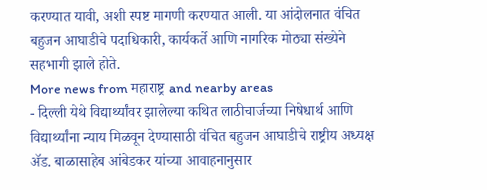करण्यात यावी, अशी स्पष्ट मागणी करण्यात आली. या आंदोलनात वंचित बहुजन आघाडीचे पदाधिकारी, कार्यकर्ते आणि नागरिक मोठ्या संख्येने सहभागी झाले होते.
More news from महाराष्ट्र and nearby areas
- दिल्ली येथे विद्यार्थ्यांवर झालेल्या कथित लाठीचार्जच्या निषेधार्थ आणि विद्यार्थ्यांना न्याय मिळवून देण्यासाठी वंचित बहुजन आघाडीचे राष्ट्रीय अध्यक्ष ॲड. बाळासाहेब आंबेडकर यांच्या आवाहनानुसार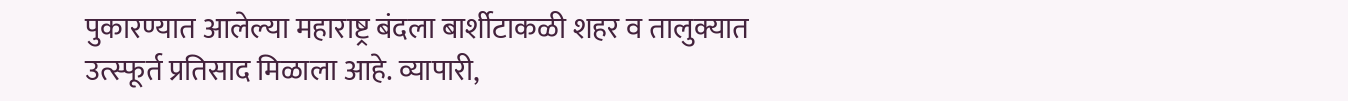पुकारण्यात आलेल्या महाराष्ट्र बंदला बार्शीटाकळी शहर व तालुक्यात उत्स्फूर्त प्रतिसाद मिळाला आहे. व्यापारी,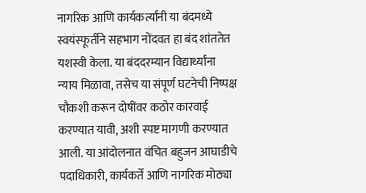नागरिक आणि कार्यकर्त्यांनी या बंदमध्ये स्वयंस्फूर्तीने सहभाग नोंदवत हा बंद शांततेत यशस्वी केला. या बंददरम्यान विद्यार्थ्यांना न्याय मिळावा, तसेच या संपूर्ण घटनेची निष्पक्ष चौकशी करून दोषींवर कठोर कारवाई करण्यात यावी, अशी स्पष्ट मागणी करण्यात आली. या आंदोलनात वंचित बहुजन आघाडीचे पदाधिकारी, कार्यकर्ते आणि नागरिक मोठ्या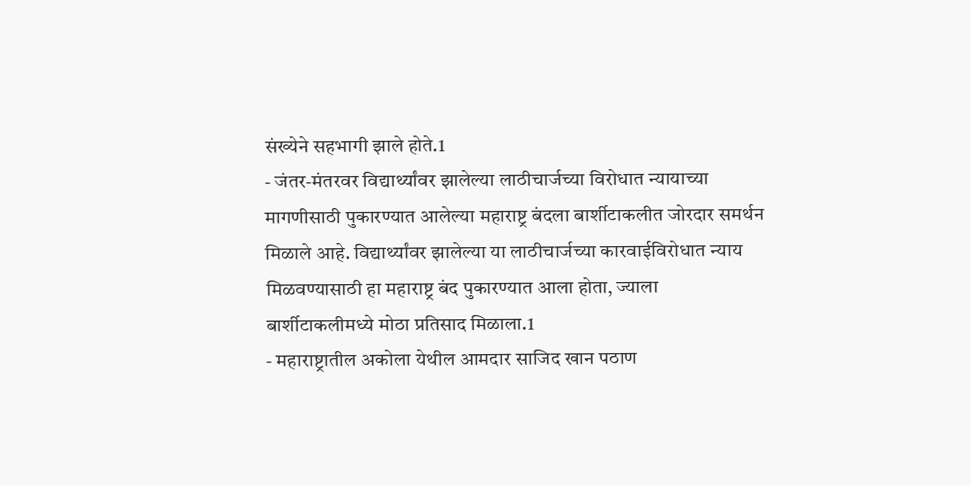संख्येने सहभागी झाले होते.1
- जंतर-मंतरवर विद्यार्थ्यांवर झालेल्या लाठीचार्जच्या विरोधात न्यायाच्या मागणीसाठी पुकारण्यात आलेल्या महाराष्ट्र बंदला बार्शीटाकलीत जोरदार समर्थन मिळाले आहे. विद्यार्थ्यांवर झालेल्या या लाठीचार्जच्या कारवाईविरोधात न्याय मिळवण्यासाठी हा महाराष्ट्र बंद पुकारण्यात आला होता, ज्याला बार्शीटाकलीमध्ये मोठा प्रतिसाद मिळाला.1
- महाराष्ट्रातील अकोला येथील आमदार साजिद खान पठाण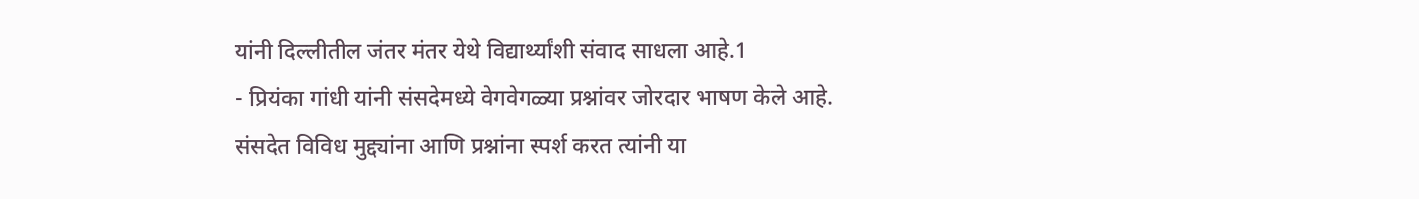यांनी दिल्लीतील जंतर मंतर येथे विद्यार्थ्यांशी संवाद साधला आहे.1
- प्रियंका गांधी यांनी संसदेमध्ये वेगवेगळ्या प्रश्नांवर जोरदार भाषण केले आहे. संसदेत विविध मुद्द्यांना आणि प्रश्नांना स्पर्श करत त्यांनी या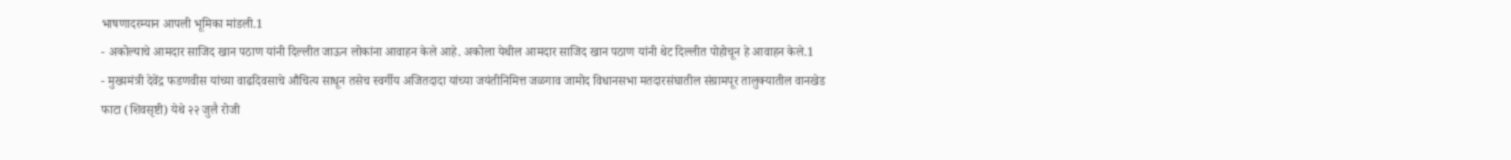भाषणादरम्यान आपली भूमिका मांडली.1
- अकोल्याचे आमदार साजिद खान पठाण यांनी दिल्लीत जाऊन लोकांना आवाहन केले आहे. अकोला येथील आमदार साजिद खान पठाण यांनी थेट दिल्लीत पोहोचून हे आवाहन केले.1
- मुख्यमंत्री देवेंद्र फडणवीस यांच्या वाढदिवसाचे औचित्य साधून तसेच स्वर्गीय अजितदादा यांच्या जयंतीनिमित्त जळगाव जामोद विधानसभा मतदारसंघातील संग्रामपूर तालुक्यातील वानखेड फाटा (शिवसृष्टी) येथे २२ जुलै रोजी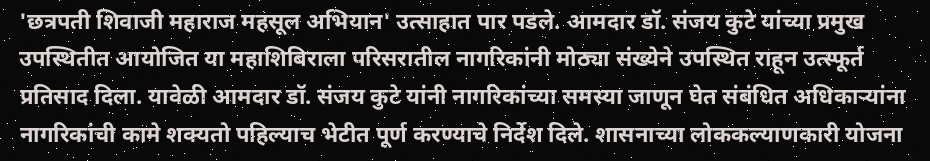'छत्रपती शिवाजी महाराज महसूल अभियान' उत्साहात पार पडले. आमदार डॉ. संजय कुटे यांच्या प्रमुख उपस्थितीत आयोजित या महाशिबिराला परिसरातील नागरिकांनी मोठ्या संख्येने उपस्थित राहून उत्स्फूर्त प्रतिसाद दिला. यावेळी आमदार डॉ. संजय कुटे यांनी नागरिकांच्या समस्या जाणून घेत संबंधित अधिकाऱ्यांना नागरिकांची कामे शक्यतो पहिल्याच भेटीत पूर्ण करण्याचे निर्देश दिले. शासनाच्या लोककल्याणकारी योजना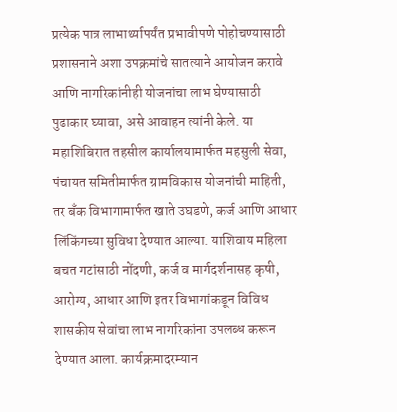प्रत्येक पात्र लाभार्थ्यापर्यंत प्रभावीपणे पोहोचण्यासाठी प्रशासनाने अशा उपक्रमांचे सातत्याने आयोजन करावे आणि नागरिकांनीही योजनांचा लाभ घेण्यासाठी पुढाकार घ्यावा, असे आवाहन त्यांनी केले. या महाशिबिरात तहसील कार्यालयामार्फत महसुली सेवा, पंचायत समितीमार्फत ग्रामविकास योजनांची माहिती, तर बँक विभागामार्फत खाते उघडणे, कर्ज आणि आधार लिंकिंगच्या सुविधा देण्यात आल्या. याशिवाय महिला बचत गटांसाठी नोंदणी, कर्ज व मार्गदर्शनासह कृषी, आरोग्य, आधार आणि इतर विभागांकडून विविध शासकीय सेवांचा लाभ नागरिकांना उपलब्ध करून देण्यात आला. कार्यक्रमादरम्यान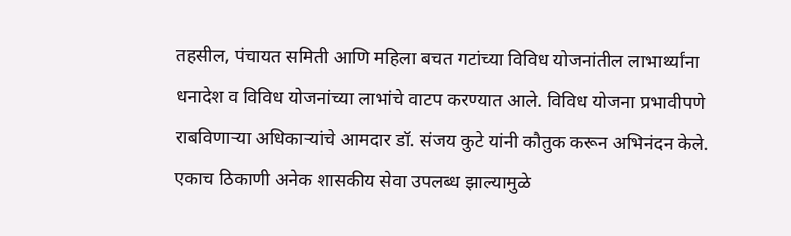तहसील, पंचायत समिती आणि महिला बचत गटांच्या विविध योजनांतील लाभार्थ्यांना धनादेश व विविध योजनांच्या लाभांचे वाटप करण्यात आले. विविध योजना प्रभावीपणे राबविणाऱ्या अधिकाऱ्यांचे आमदार डॉ. संजय कुटे यांनी कौतुक करून अभिनंदन केले. एकाच ठिकाणी अनेक शासकीय सेवा उपलब्ध झाल्यामुळे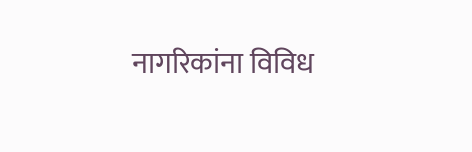नागरिकांना विविध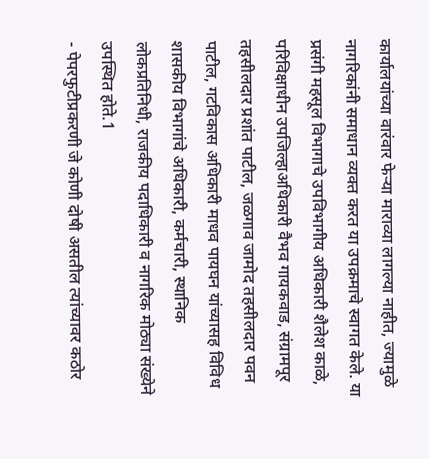कार्यालयांच्या वारंवार फेऱ्या माराव्या लागल्या नाहीत, ज्यामुळे नागरिकांनी समाधान व्यक्त करत या उपक्रमाचे स्वागत केले. या प्रसंगी महसूल विभागाचे उपविभागीय अधिकारी शैलेश काळे, परिविक्षाधीन उपजिल्हाअधिकारी वैभव गायकवाड, संग्रामपूर तहसीलदार प्रशांत पाटील, जळगाव जामोद तहसीलदार पवन पाटील, गटविकास अधिकारी माधव पायघन यांच्यासह विविध शासकीय विभागांचे अधिकारी, कर्मचारी, स्थानिक लोकप्रतिनिधी, राजकीय पदाधिकारी व नागरिक मोठ्या संख्येने उपस्थित होते.1
- पेपरफुटीप्रकरणी जे कोणी दोषी असतील त्यांच्यावर कठोर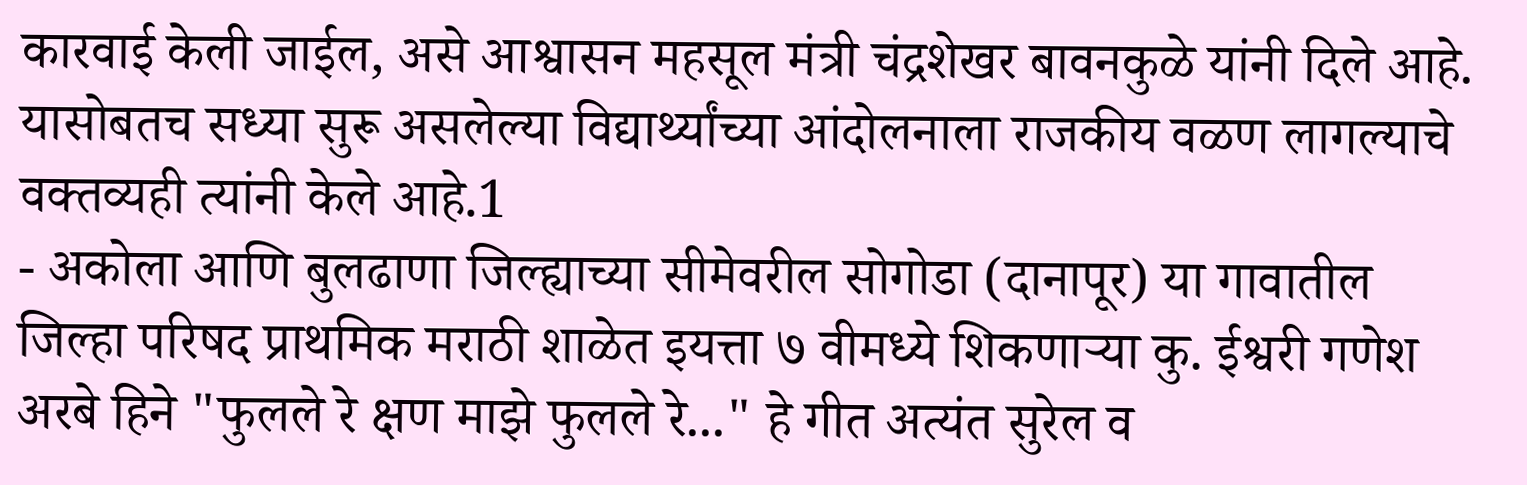कारवाई केली जाईल, असे आश्वासन महसूल मंत्री चंद्रशेखर बावनकुळे यांनी दिले आहे. यासोबतच सध्या सुरू असलेल्या विद्यार्थ्यांच्या आंदोलनाला राजकीय वळण लागल्याचे वक्तव्यही त्यांनी केले आहे.1
- अकोला आणि बुलढाणा जिल्ह्याच्या सीमेवरील सोगोडा (दानापूर) या गावातील जिल्हा परिषद प्राथमिक मराठी शाळेत इयत्ता ७ वीमध्ये शिकणाऱ्या कु. ईश्वरी गणेश अरबे हिने "फुलले रे क्षण माझे फुलले रे..." हे गीत अत्यंत सुरेल व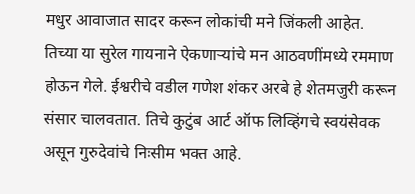मधुर आवाजात सादर करून लोकांची मने जिंकली आहेत. तिच्या या सुरेल गायनाने ऐकणाऱ्यांचे मन आठवणींमध्ये रममाण होऊन गेले. ईश्वरीचे वडील गणेश शंकर अरबे हे शेतमजुरी करून संसार चालवतात. तिचे कुटुंब आर्ट ऑफ लिव्हिंगचे स्वयंसेवक असून गुरुदेवांचे निःसीम भक्त आहे.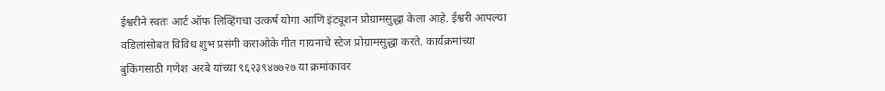ईश्वरीने स्वतः आर्ट ऑफ लिव्हिंगचा उत्कर्ष योगा आणि इंट्यूशन प्रोग्रामसुद्धा केला आहे. ईश्वरी आपल्या वडिलांसोबत विविध शुभ प्रसंगी कराओके गीत गायनाचे स्टेज प्रोग्रामसुद्धा करते. कार्यक्रमांच्या बुकिंगसाठी गणेश अरबे यांच्या ९६२३९४७७२७ या क्रमांकावर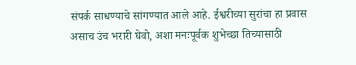संपर्क साधण्याचे सांगण्यात आले आहे. ईश्वरीच्या सुरांचा हा प्रवास असाच उंच भरारी घेवो, अशा मनःपूर्वक शुभेच्छा तिच्यासाठी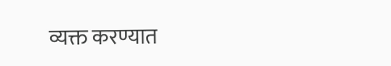व्यक्त करण्यात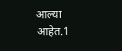आल्या आहेत.1